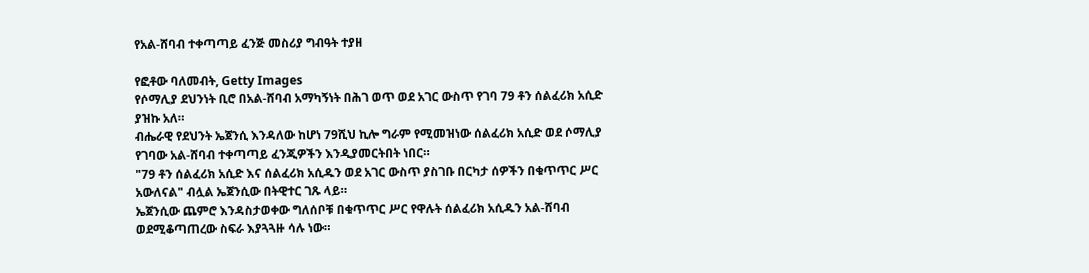የአል-ሸባብ ተቀጣጣይ ፈንጅ መስሪያ ግብዓት ተያዘ

የፎቶው ባለመብት, Getty Images
የሶማሊያ ደህንነት ቢሮ በአል-ሸባብ አማካኝነት በሕገ ወጥ ወደ አገር ውስጥ የገባ 79 ቶን ሰልፈሪክ አሲድ ያዝኩ አለ።
ብሔራዊ የደህንት ኤጀንሲ እንዳለው ከሆነ 79ሺህ ኪሎ ግራም የሚመዝነው ሰልፈሪክ አሲድ ወደ ሶማሊያ የገባው አል-ሸባብ ተቀጣጣይ ፈንጂዎችን እንዲያመርትበት ነበር።
"79 ቶን ሰልፈሪክ አሲድ እና ሰልፈሪክ አሲዱን ወደ አገር ውስጥ ያስገቡ በርካታ ሰዎችን በቁጥጥር ሥር አውለናል" ብሏል ኤጀንሲው በትዊተር ገጹ ላይ።
ኤጀንሲው ጨምሮ እንዳስታወቀው ግለሰቦቹ በቁጥጥር ሥር የዋሉት ሰልፈሪክ አሲዱን አል-ሸባብ ወደሚቆጣጠረው ስፍራ እያጓጓዙ ሳሉ ነው።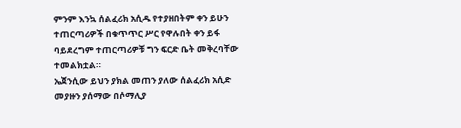ምንም እንኳ ሰልፈሪክ አሲዱ የተያዘበትም ቀን ይሁን ተጠርጣሪዎች በቁጥጥር ሥር የዋሉበት ቀን ይፋ ባይደረግም ተጠርጣሪዎቹ ግን ፍርድ ቤት መቅረባቸው ተመልክቷል።
ኤጀንሲው ይህን ያክል መጠን ያለው ሰልፈሪክ አሲድ መያዙን ያሰማው በሶማሊያ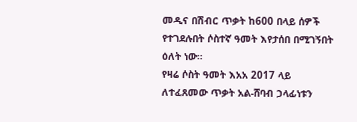መዲና በሽብር ጥቃት ከ600 በላይ ሰዎች የተገደሉበት ሶስተኛ ዓመት እየታሰበ በሚገኝበት ዕለት ነው።
የዛሬ ሶስት ዓመት እአአ 2017 ላይ ለተፈጸመው ጥቃት አል-ሸባብ ኃላፊነቱን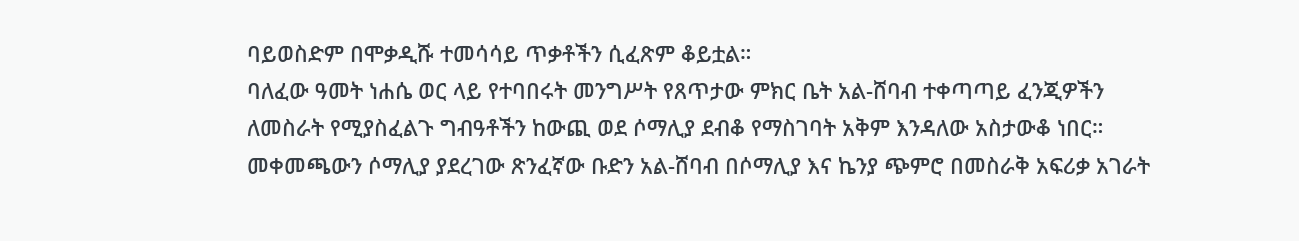ባይወስድም በሞቃዲሹ ተመሳሳይ ጥቃቶችን ሲፈጽም ቆይቷል።
ባለፈው ዓመት ነሐሴ ወር ላይ የተባበሩት መንግሥት የጸጥታው ምክር ቤት አል-ሸባብ ተቀጣጣይ ፈንጂዎችን ለመስራት የሚያስፈልጉ ግብዓቶችን ከውጪ ወደ ሶማሊያ ደብቆ የማስገባት አቅም እንዳለው አስታውቆ ነበር።
መቀመጫውን ሶማሊያ ያደረገው ጽንፈኛው ቡድን አል-ሸባብ በሶማሊያ እና ኬንያ ጭምሮ በመስራቅ አፍሪቃ አገራት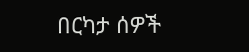በርካታ ሰዎች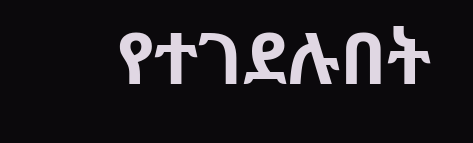የተገደሉበት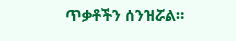ጥቃቶችን ሰንዝሯል።